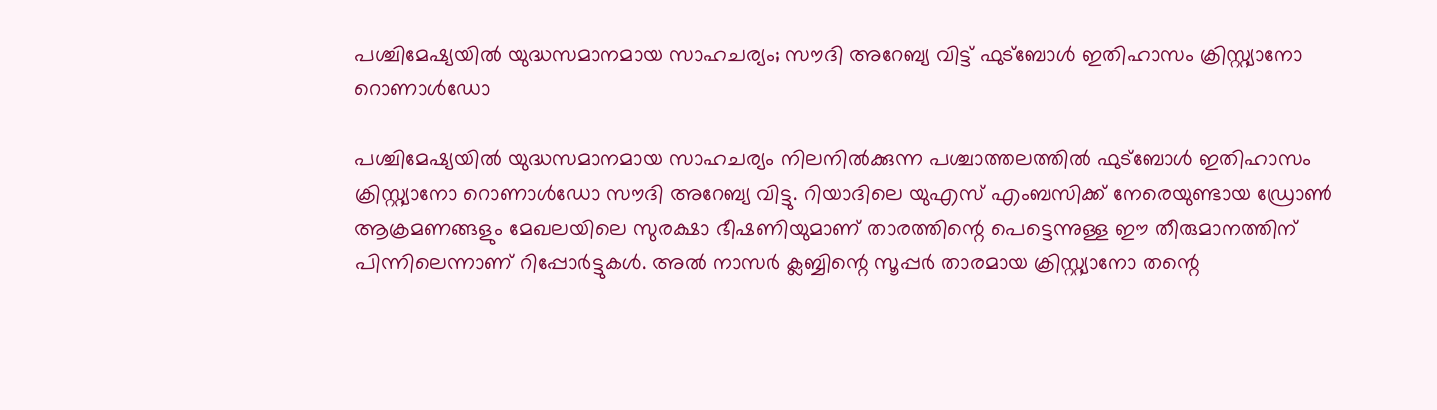പശ്ചിമേഷ്യയിൽ യുദ്ധസമാനമായ സാഹചര്യം; സൗദി അറേബ്യ വിട്ട് ഫുട്ബോൾ ഇതിഹാസം ക്രിസ്റ്റ്യാനോ റൊണാൾഡോ

പശ്ചിമേഷ്യയിൽ യുദ്ധസമാനമായ സാഹചര്യം നിലനിൽക്കുന്ന പശ്ചാത്തലത്തിൽ ഫുട്ബോൾ ഇതിഹാസം ക്രിസ്റ്റ്യാനോ റൊണാൾഡോ സൗദി അറേബ്യ വിട്ടു. റിയാദിലെ യുഎസ് എംബസിക്ക് നേരെയുണ്ടായ ഡ്രോൺ ആക്രമണങ്ങളും മേഖലയിലെ സുരക്ഷാ ഭീഷണിയുമാണ് താരത്തിന്റെ പെട്ടെന്നുള്ള ഈ തീരുമാനത്തിന് പിന്നിലെന്നാണ് റിപ്പോർട്ടുകൾ. അൽ നാസർ ക്ലബ്ബിന്റെ സൂപ്പർ താരമായ ക്രിസ്റ്റ്യാനോ തന്റെ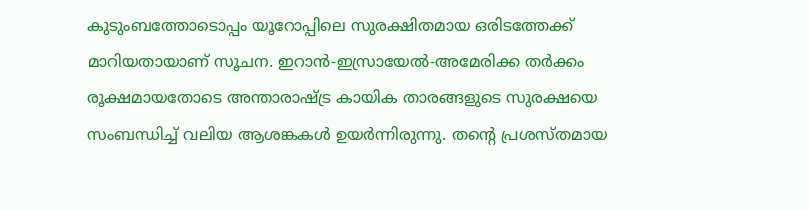കുടുംബത്തോടൊപ്പം യൂറോപ്പിലെ സുരക്ഷിതമായ ഒരിടത്തേക്ക് മാറിയതായാണ് സൂചന. ഇറാൻ-ഇസ്രായേൽ-അമേരിക്ക തർക്കം രൂക്ഷമായതോടെ അന്താരാഷ്ട്ര കായിക താരങ്ങളുടെ സുരക്ഷയെ സംബന്ധിച്ച് വലിയ ആശങ്കകൾ ഉയർന്നിരുന്നു. തന്റെ പ്രശസ്തമായ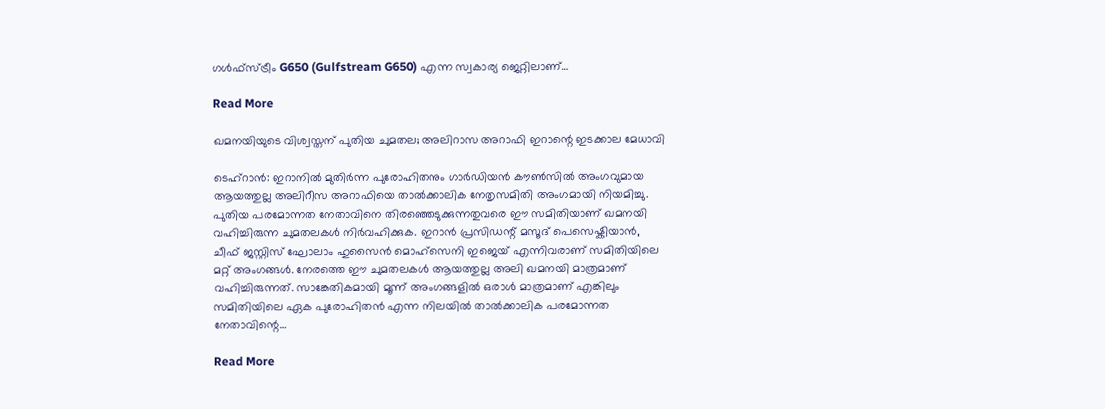ഗൾഫ്സ്ട്രീം G650 (Gulfstream G650) എന്ന സ്വകാര്യ ജെറ്റിലാണ്…

Read More

ഖമനയിയുടെ വിശ്വസ്തന് പുതിയ ചുമതല; അലിറാസ അറാഫി ഇറാന്റെ ഇടക്കാല മേധാവി

ടെഹ്റാൻ: ഇറാനിൽ മുതിർന്ന പുരോഹിതനും ഗാർഡിയൻ കൗൺസിൽ അംഗവുമായ ആയത്തുല്ല അലിറീസ അറാഫിയെ താൽക്കാലിക നേതൃസമിതി അംഗമായി നിയമിച്ചു. പുതിയ പരമോന്നത നേതാവിനെ തിരഞ്ഞെടുക്കുന്നതുവരെ ഈ സമിതിയാണ് ഖമനയി വഹിച്ചിരുന്ന ചുമതലകൾ നിർവഹിക്കുക. ഇറാൻ പ്രസിഡന്റ് മസൂദ് പെസെഷ്കിയാൻ, ചീഫ് ജസ്റ്റിസ് ഘോലാം ഹുസൈൻ മൊഹ്സെനി ഇജെയ് എന്നിവരാണ് സമിതിയിലെ മറ്റ് അംഗങ്ങൾ. നേരത്തെ ഈ ചുമതലകൾ ആയത്തുല്ല അലി ഖമനയി മാത്രമാണ് വഹിച്ചിരുന്നത്. സാങ്കേതികമായി മൂന്ന് അംഗങ്ങളിൽ ഒരാൾ മാത്രമാണ് എങ്കിലും സമിതിയിലെ ഏക പുരോഹിതൻ എന്ന നിലയിൽ താൽക്കാലിക പരമോന്നത നേതാവിന്റെ…

Read More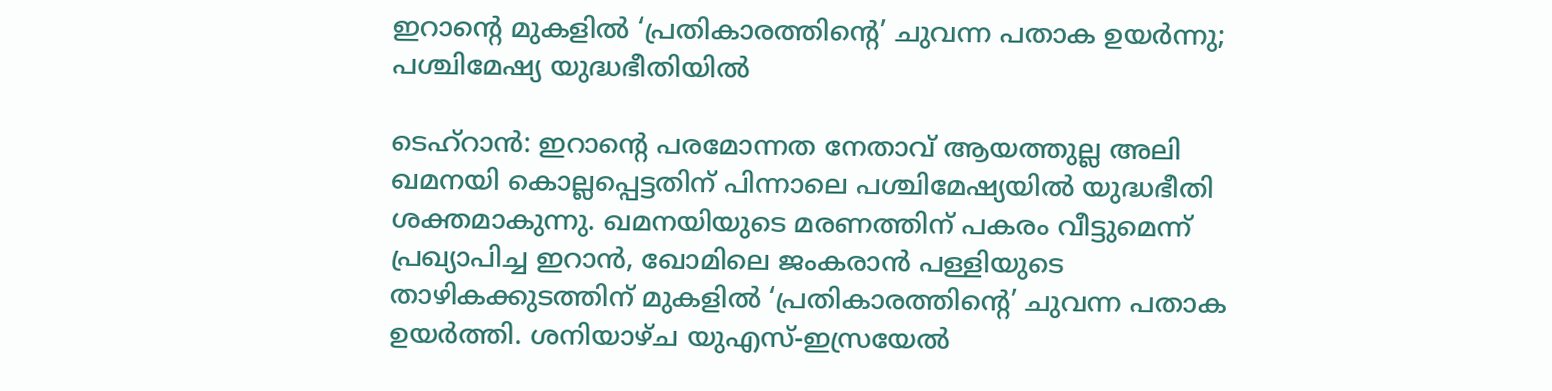ഇറാന്റെ മുകളിൽ ‘പ്രതികാരത്തിന്റെ’ ചുവന്ന പതാക ഉയർന്നു; പശ്ചിമേഷ്യ യുദ്ധഭീതിയിൽ

ടെഹ്‌റാൻ: ഇറാന്റെ പരമോന്നത നേതാവ് ആയത്തുല്ല അലി ഖമനയി കൊല്ലപ്പെട്ടതിന് പിന്നാലെ പശ്ചിമേഷ്യയിൽ യുദ്ധഭീതി ശക്തമാകുന്നു. ഖമനയിയുടെ മരണത്തിന് പകരം വീട്ടുമെന്ന് പ്രഖ്യാപിച്ച ഇറാൻ, ഖോമിലെ ജംകരാൻ പള്ളിയുടെ താഴികക്കുടത്തിന് മുകളിൽ ‘പ്രതികാരത്തിന്റെ’ ചുവന്ന പതാക ഉയർത്തി. ശനിയാഴ്ച യുഎസ്-ഇസ്രയേൽ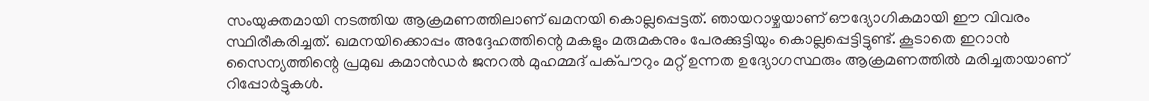സംയുക്തമായി നടത്തിയ ആക്രമണത്തിലാണ് ഖമനയി കൊല്ലപ്പെട്ടത്. ഞായറാഴ്ചയാണ് ഔദ്യോഗികമായി ഈ വിവരം സ്ഥിരീകരിച്ചത്. ഖമനയിക്കൊപ്പം അദ്ദേഹത്തിന്റെ മകളും മരുമകനും പേരക്കുട്ടിയും കൊല്ലപ്പെട്ടിട്ടുണ്ട്. കൂടാതെ ഇറാൻ സൈന്യത്തിന്റെ പ്രമുഖ കമാൻഡർ ജനറൽ മുഹമ്മദ് പക്പൗറും മറ്റ് ഉന്നത ഉദ്യോഗസ്ഥരും ആക്രമണത്തിൽ മരിച്ചതായാണ് റിപ്പോർട്ടുകൾ.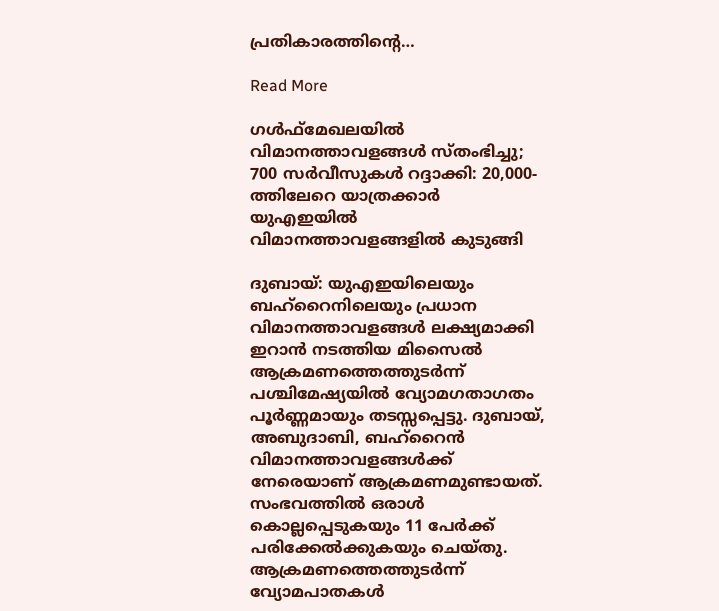പ്രതികാരത്തിന്റെ…

Read More

ഗൾഫ്‌മേഖലയിൽ വിമാനത്താവളങ്ങൾ സ്തംഭിച്ചു; 700 സർവീസുകൾ റദ്ദാക്കി: 20,000-ത്തിലേറെ യാത്രക്കാർ യുഎഇയിൽ വിമാനത്താവളങ്ങളിൽ കുടുങ്ങി

ദുബായ്: യുഎഇയിലെയും ബഹ്റൈനിലെയും പ്രധാന വിമാനത്താവളങ്ങൾ ലക്ഷ്യമാക്കി ഇറാൻ നടത്തിയ മിസൈൽ ആക്രമണത്തെത്തുടർന്ന് പശ്ചിമേഷ്യയിൽ വ്യോമഗതാഗതം പൂർണ്ണമായും തടസ്സപ്പെട്ടു. ദുബായ്, അബുദാബി, ബഹ്റൈൻ വിമാനത്താവളങ്ങൾക്ക് നേരെയാണ് ആക്രമണമുണ്ടായത്. സംഭവത്തിൽ ഒരാൾ കൊല്ലപ്പെടുകയും 11 പേർക്ക് പരിക്കേൽക്കുകയും ചെയ്തു. ആക്രമണത്തെത്തുടർന്ന് വ്യോമപാതകൾ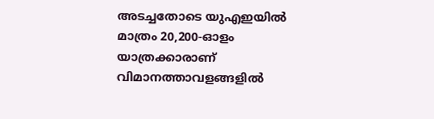അടച്ചതോടെ യുഎഇയിൽ മാത്രം 20,200-ഓളം യാത്രക്കാരാണ് വിമാനത്താവളങ്ങളിൽ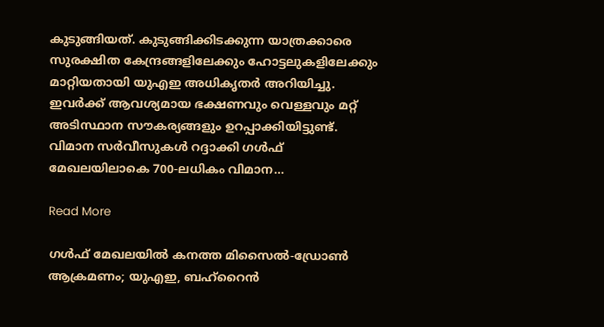കുടുങ്ങിയത്. കുടുങ്ങിക്കിടക്കുന്ന യാത്രക്കാരെ സുരക്ഷിത കേന്ദ്രങ്ങളിലേക്കും ഹോട്ടലുകളിലേക്കും മാറ്റിയതായി യുഎഇ അധികൃതർ അറിയിച്ചു. ഇവർക്ക് ആവശ്യമായ ഭക്ഷണവും വെള്ളവും മറ്റ് അടിസ്ഥാന സൗകര്യങ്ങളും ഉറപ്പാക്കിയിട്ടുണ്ട്. വിമാന സർവീസുകൾ റദ്ദാക്കി ഗൾഫ് മേഖലയിലാകെ 700-ലധികം വിമാന…

Read More

ഗൾഫ് മേഖലയിൽ കനത്ത മിസൈൽ-ഡ്രോൺ ആക്രമണം; യുഎഇ, ബഹ്‌റൈൻ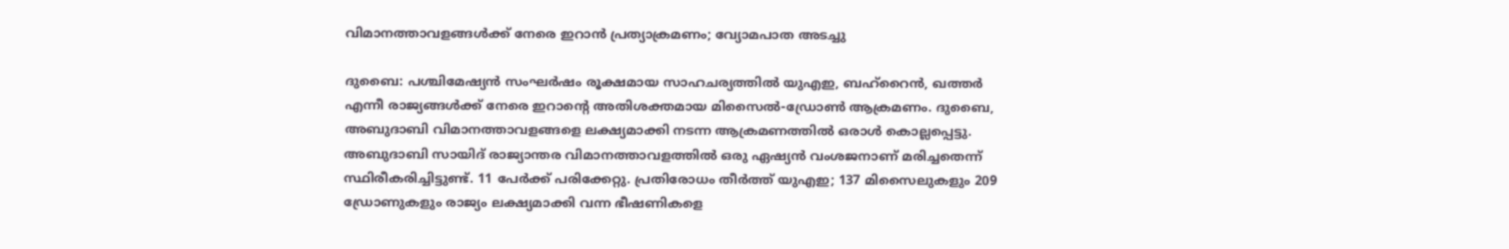വിമാനത്താവളങ്ങൾക്ക് നേരെ ഇറാൻ പ്രത്യാക്രമണം; വ്യോമപാത അടച്ചു

ദുബൈ: പശ്ചിമേഷ്യൻ സംഘർഷം രൂക്ഷമായ സാഹചര്യത്തിൽ യുഎഇ, ബഹ്‌റൈൻ, ഖത്തർ എന്നീ രാജ്യങ്ങൾക്ക് നേരെ ഇറാന്റെ അതിശക്തമായ മിസൈൽ-ഡ്രോൺ ആക്രമണം. ദുബൈ, അബുദാബി വിമാനത്താവളങ്ങളെ ലക്ഷ്യമാക്കി നടന്ന ആക്രമണത്തിൽ ഒരാൾ കൊല്ലപ്പെട്ടു. അബുദാബി സായിദ് രാജ്യാന്തര വിമാനത്താവളത്തിൽ ഒരു ഏഷ്യൻ വംശജനാണ് മരിച്ചതെന്ന് സ്ഥിരീകരിച്ചിട്ടുണ്ട്. 11 പേർക്ക് പരിക്കേറ്റു. പ്രതിരോധം തീർത്ത് യുഎഇ; 137 മിസൈലുകളും 209 ഡ്രോണുകളും രാജ്യം ലക്ഷ്യമാക്കി വന്ന ഭീഷണികളെ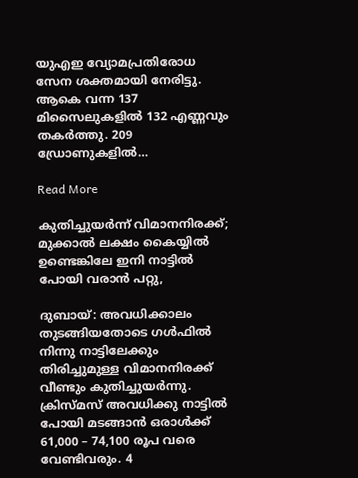യുഎഇ വ്യോമപ്രതിരോധ സേന ശക്തമായി നേരിട്ടു. ആകെ വന്ന 137 മിസൈലുകളിൽ 132 എണ്ണവും തകർത്തു. 209 ഡ്രോണുകളിൽ…

Read More

കുതിച്ചുയർന്ന് ‌വിമാനനിരക്ക്; മുക്കാൽ ലക്ഷം കൈയ്യിൽ ഉണ്ടെങ്കിലേ ഇനി നാട്ടിൽ പോയി വരാൻ പറ്റു,

ദുബായ്: അവധിക്കാലം തുടങ്ങിയതോടെ ഗൾഫിൽ നിന്നു നാട്ടിലേക്കും തിരിച്ചുമുള്ള വിമാനനിരക്ക് വീണ്ടും കുതിച്ചുയർന്നു. ക്രിസ്മസ് അവധിക്കു നാട്ടിൽ പോയി മടങ്ങാൻ ഒരാൾക്ക് 61,000 – 74,100 രൂപ വരെ വേണ്ടിവരും. 4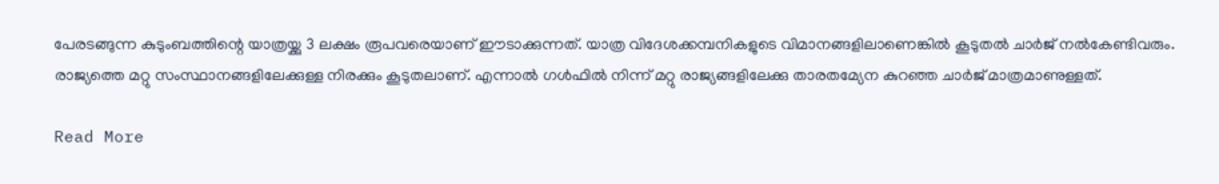പേരടങ്ങുന്ന കുടുംബത്തിന്റെ യാത്രയ്ക്കു 3 ലക്ഷം രൂപവരെയാണ് ഈടാക്കുന്നത്. യാത്ര വിദേശക്കമ്പനികളുടെ വിമാനങ്ങളിലാണെങ്കിൽ കൂടുതൽ ചാർജ് നൽകേണ്ടിവരും. രാജ്യത്തെ മറ്റു സംസ്ഥാനങ്ങളിലേക്കുള്ള നിരക്കും കൂടുതലാണ്. എന്നാൽ ഗൾഫിൽ നിന്ന് മറ്റു രാജ്യങ്ങളിലേക്കു താരതമ്യേന കുറഞ്ഞ ചാർജ് മാത്രമാണുള്ളത്.

Read More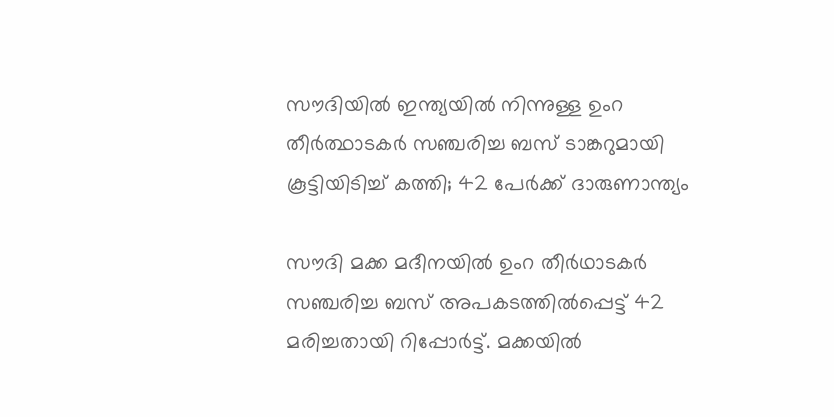സൗദിയില്‍ ഇന്ത്യയില്‍ നിന്നുള്ള ഉംറ തീര്‍ത്ഥാടകര്‍ സഞ്ചരിച്ച ബസ് ടാങ്കറുമായി കൂട്ടിയിടിച്ച് കത്തി; 42 പേര്‍ക്ക് ദാരുണാന്ത്യം

സൗദി മക്ക മദീനയിൽ ഉംറ തീർഥാടകർ സഞ്ചരിച്ച ബസ് അപകടത്തിൽപ്പെട്ട് 42 മരിച്ചതായി റിപ്പോർട്ട്. മക്കയിൽ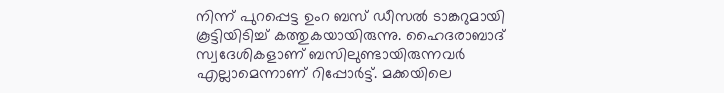നിന്ന് പുറപ്പെട്ട ഉംറ ബസ് ഡീസൽ ടാങ്കറുമായി കൂട്ടിയിടിച്ച് കത്തുകയായിരുന്നു. ഹൈദരാബാദ് സ്വദേശികളാണ് ബസിലുണ്ടായിരുന്നവർ എല്ലാമെന്നാണ് റിപ്പോർട്ട്. മക്കയിലെ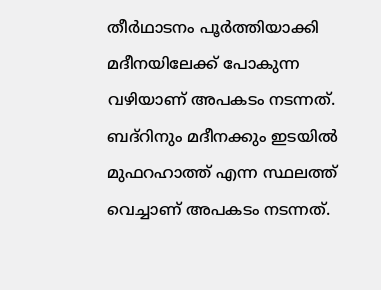തീര്‍ഥാടനം പൂര്‍ത്തിയാക്കി മദീനയിലേക്ക് പോകുന്ന വഴിയാണ് അപകടം നടന്നത്. ബദ്റിനും മദീനക്കും ഇടയിൽ മുഫറഹാത്ത് എന്ന സ്ഥലത്ത് വെച്ചാണ് അപകടം നടന്നത്.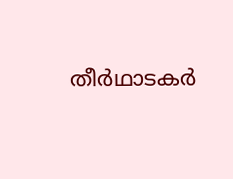തീര്‍ഥാടകര്‍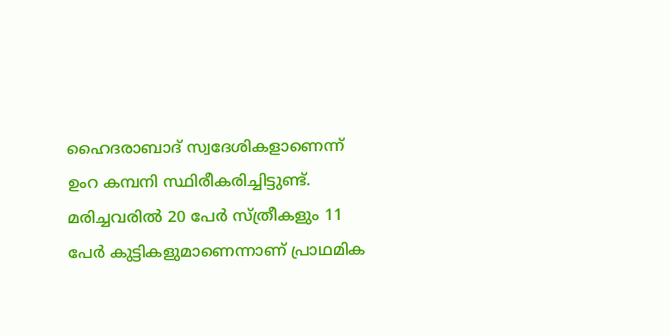ഹൈദരാബാദ് സ്വദേശികളാണെന്ന് ഉംറ കമ്പനി സ്ഥിരീകരിച്ചിട്ടുണ്ട്. മരിച്ചവരിൽ 20 പേർ സ്ത്രീകളും 11 പേർ കുട്ടികളുമാണെന്നാണ് പ്രാഥമിക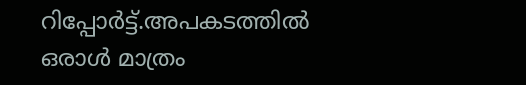റിപ്പോർട്ട്.അപകടത്തിൽ ഒരാൾ മാത്രം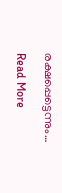രക്ഷപ്പെട്ടെന്നും…

Read More